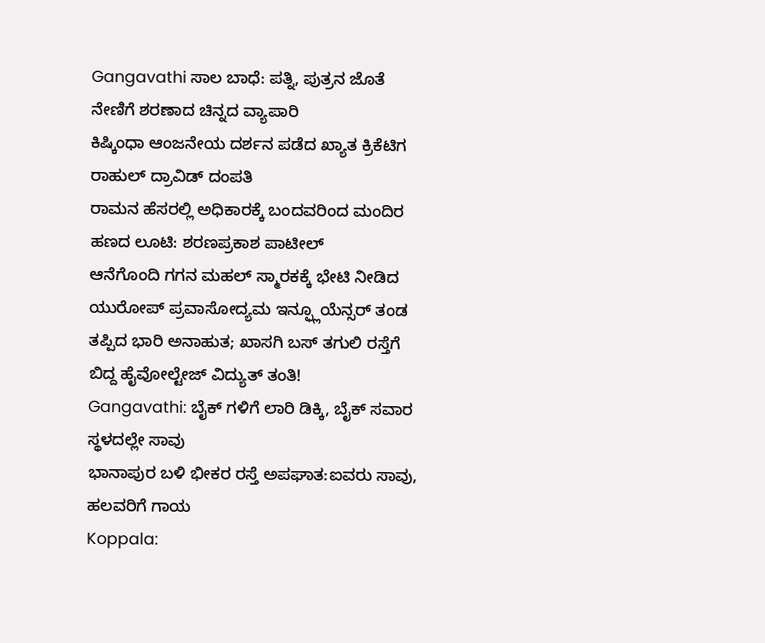Gangavathi ಸಾಲ ಬಾಧೆ: ಪತ್ನಿ, ಪುತ್ರನ ಜೊತೆ ನೇಣಿಗೆ ಶರಣಾದ ಚಿನ್ನದ ವ್ಯಾಪಾರಿ
ಕಿಷ್ಕಿಂಧಾ ಆಂಜನೇಯ ದರ್ಶನ ಪಡೆದ ಖ್ಯಾತ ಕ್ರಿಕೆಟಿಗ ರಾಹುಲ್ ದ್ರಾವಿಡ್ ದಂಪತಿ
ರಾಮನ ಹೆಸರಲ್ಲಿ ಅಧಿಕಾರಕ್ಕೆ ಬಂದವರಿಂದ ಮಂದಿರ ಹಣದ ಲೂಟಿ: ಶರಣಪ್ರಕಾಶ ಪಾಟೀಲ್
ಆನೆಗೊಂದಿ ಗಗನ ಮಹಲ್ ಸ್ಮಾರಕಕ್ಕೆ ಭೇಟಿ ನೀಡಿದ ಯುರೋಪ್ ಪ್ರವಾಸೋದ್ಯಮ ಇನ್ಫ್ಲೂಯೆನ್ಸರ್ ತಂಡ
ತಪ್ಪಿದ ಭಾರಿ ಅನಾಹುತ; ಖಾಸಗಿ ಬಸ್ ತಗುಲಿ ರಸ್ತೆಗೆ ಬಿದ್ದ ಹೈವೋಲ್ಟೇಜ್ ವಿದ್ಯುತ್ ತಂತಿ!
Gangavathi: ಬೈಕ್ ಗಳಿಗೆ ಲಾರಿ ಡಿಕ್ಕಿ, ಬೈಕ್ ಸವಾರ ಸ್ಥಳದಲ್ಲೇ ಸಾವು
ಭಾನಾಪುರ ಬಳಿ ಭೀಕರ ರಸ್ತೆ ಅಪಘಾತ:ಐವರು ಸಾವು, ಹಲವರಿಗೆ ಗಾಯ
Koppala: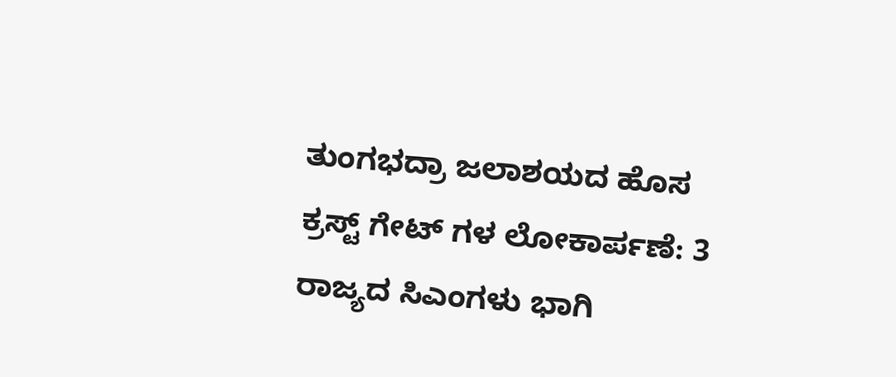ತುಂಗಭದ್ರಾ ಜಲಾಶಯದ ಹೊಸ ಕ್ರಸ್ಟ್ ಗೇಟ್ ಗಳ ಲೋಕಾರ್ಪಣೆ: 3 ರಾಜ್ಯದ ಸಿಎಂಗಳು ಭಾಗಿ